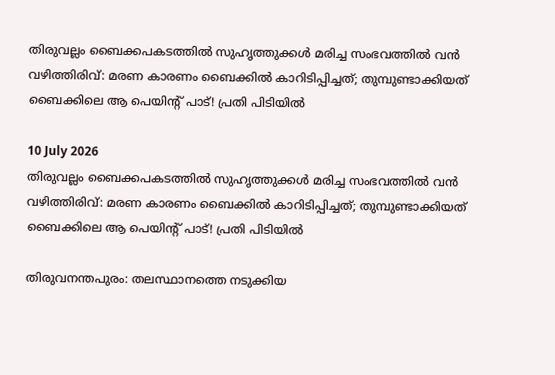തിരുവല്ലം ബൈക്കപകടത്തിൽ സുഹൃത്തുക്കൾ‌ മരിച്ച സംഭവത്തിൽ വൻ വഴിത്തിരിവ്: മരണ കാരണം ബൈക്കിൽ കാറിടിപ്പിച്ചത്; തുമ്പുണ്ടാക്കിയത് ബൈക്കിലെ ആ പെയിന്റ് പാട്! പ്രതി പിടിയിൽ

10 July 2026
തിരുവല്ലം ബൈക്കപകടത്തിൽ സുഹൃത്തുക്കൾ‌ മരിച്ച സംഭവത്തിൽ വൻ വഴിത്തിരിവ്: മരണ കാരണം ബൈക്കിൽ കാറിടിപ്പിച്ചത്; തുമ്പുണ്ടാക്കിയത് ബൈക്കിലെ ആ പെയിന്റ് പാട്! പ്രതി പിടിയിൽ

തിരുവനന്തപുരം: തലസ്ഥാനത്തെ നടുക്കിയ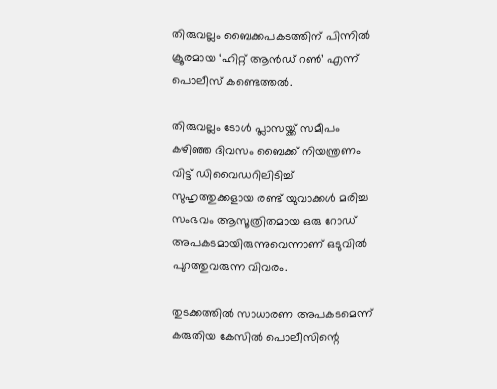തിരുവല്ലം ബൈക്കപകടത്തിന് പിന്നിൽ ക്രൂരമായ ‘ഹിറ്റ് ആൻഡ് റൺ’ എന്ന് പൊലീസ് കണ്ടെത്തൽ.

തിരുവല്ലം ടോൾ പ്ലാസയ്ക്ക് സമീപം കഴിഞ്ഞ ദിവസം ബൈക്ക് നിയന്ത്രണം വിട്ട് ഡിവൈഡറിലിടിച്ച് സുഹൃത്തുക്കളായ രണ്ട് യുവാക്കൾ മരിച്ച സംഭവം ആസൂത്രിതമായ ഒരു റോഡ് അപകടമായിരുന്നുവെന്നാണ് ഒടുവിൽ പുറത്തുവരുന്ന വിവരം.

തുടക്കത്തിൽ സാധാരണ അപകടമെന്ന് കരുതിയ കേസിൽ പൊലീസിന്റെ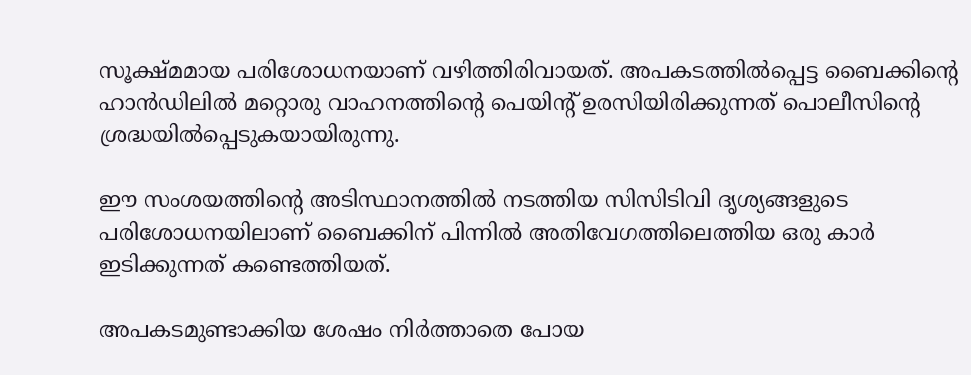സൂക്ഷ്മമായ പരിശോധനയാണ് വഴിത്തിരിവായത്. അപകടത്തിൽപ്പെട്ട ബൈക്കിന്റെ ഹാൻഡിലിൽ മറ്റൊരു വാഹനത്തിന്റെ പെയിന്റ് ഉരസിയിരിക്കുന്നത് പൊലീസിന്റെ ശ്രദ്ധയിൽപ്പെടുകയായിരുന്നു.

ഈ സംശയത്തിന്റെ അടിസ്ഥാനത്തിൽ നടത്തിയ സിസിടിവി ദൃശ്യങ്ങളുടെ പരിശോധനയിലാണ് ബൈക്കിന് പിന്നിൽ അതിവേഗത്തിലെത്തിയ ഒരു കാർ ഇടിക്കുന്നത് കണ്ടെത്തിയത്.

അപകടമുണ്ടാക്കിയ ശേഷം നിർത്താതെ പോയ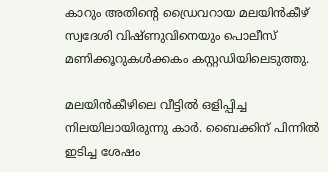കാറും അതിന്റെ ഡ്രൈവറായ മലയിൻകീഴ് സ്വദേശി വിഷ്ണുവിനെയും പൊലീസ് മണിക്കൂറുകൾക്കകം കസ്റ്റഡിയിലെടുത്തു.

മലയിൻകീഴിലെ വീട്ടിൽ ഒളിപ്പിച്ച നിലയിലായിരുന്നു കാർ. ബൈക്കിന് പിന്നിൽ ഇടിച്ച ശേഷം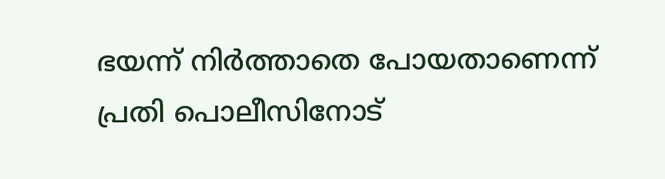ഭയന്ന് നിർത്താതെ പോയതാണെന്ന് പ്രതി പൊലീസിനോട്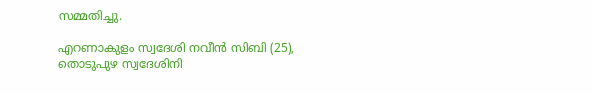സമ്മതിച്ചു.

എറണാകുളം സ്വദേശി നവീൻ സിബി (25), തൊടുപുഴ സ്വദേശിനി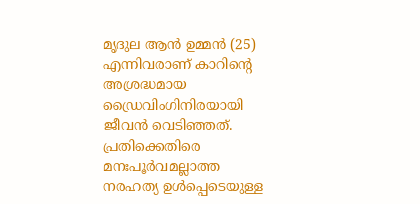മൃദുല ആൻ ഉമ്മൻ (25) എന്നിവരാണ് കാറിന്റെ അശ്രദ്ധമായ ഡ്രൈവിംഗിനിരയായി ജീവൻ വെടിഞ്ഞത്. പ്രതിക്കെതിരെ മനഃപൂർവമല്ലാത്ത നരഹത്യ ഉൾപ്പെടെയുള്ള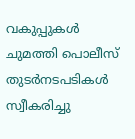വകുപ്പുകൾ ചുമത്തി പൊലീസ് തുടർനടപടികൾ സ്വീകരിച്ചു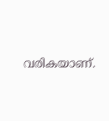വരികയാണ്.